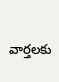వార్తలకు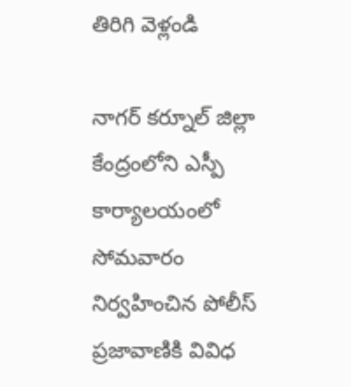తిరిగి వెళ్లండి

నాగర్ కర్నూల్ జిల్లా కేంద్రంలోని ఎస్పీ కార్యాలయంలో సోమవారం నిర్వహించిన పోలీస్ ప్రజావాణికి వివిధ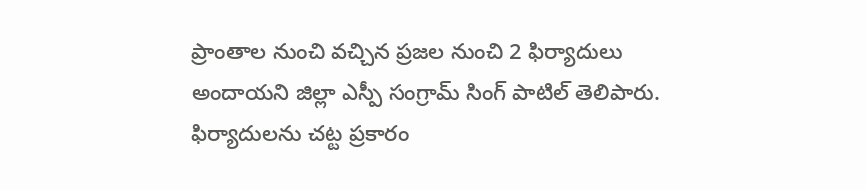ప్రాంతాల నుంచి వచ్చిన ప్రజల నుంచి 2 ఫిర్యాదులు అందాయని జిల్లా ఎస్పీ సంగ్రామ్ సింగ్ పాటిల్ తెలిపారు.
ఫిర్యాదులను చట్ట ప్రకారం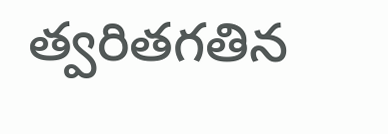త్వరితగతిన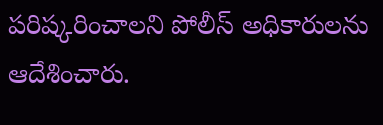పరిష్కరించాలని పోలీస్ అధికారులను ఆదేశించారు.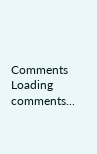Comments
Loading comments...